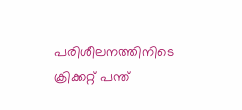പരിശീലനത്തിനിടെ ക്രിക്കറ്റ് പന്ത്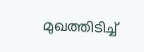മുഖത്തിടിച്ച്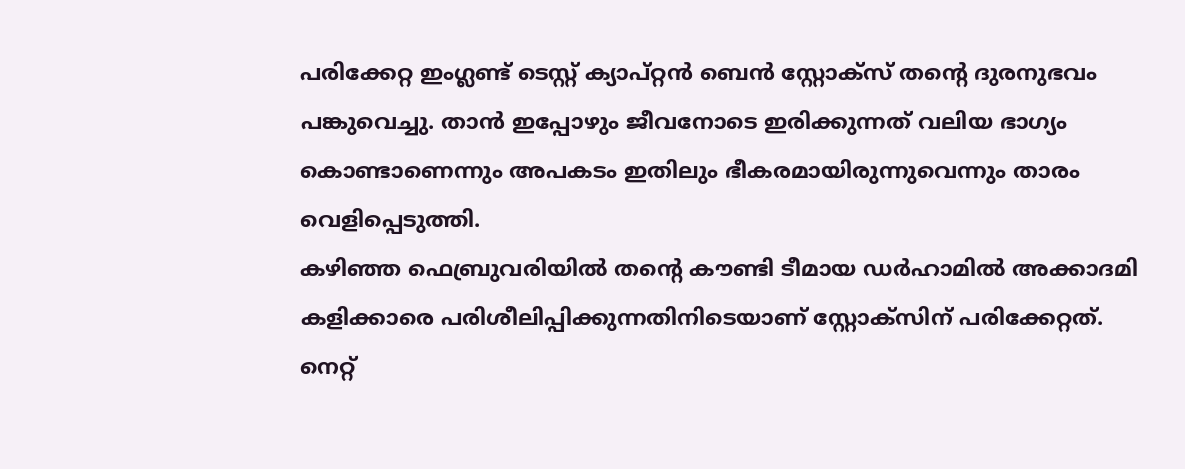പരിക്കേറ്റ ഇംഗ്ലണ്ട് ടെസ്റ്റ് ക്യാപ്റ്റൻ ബെൻ സ്റ്റോക്സ് തന്റെ ദുരനുഭവം പങ്കുവെച്ചു. താൻ ഇപ്പോഴും ജീവനോടെ ഇരിക്കുന്നത് വലിയ ഭാഗ്യം കൊണ്ടാണെന്നും അപകടം ഇതിലും ഭീകരമായിരുന്നുവെന്നും താരം വെളിപ്പെടുത്തി.
കഴിഞ്ഞ ഫെബ്രുവരിയിൽ തന്റെ കൗണ്ടി ടീമായ ഡർഹാമിൽ അക്കാദമി കളിക്കാരെ പരിശീലിപ്പിക്കുന്നതിനിടെയാണ് സ്റ്റോക്സിന് പരിക്കേറ്റത്. നെറ്റ്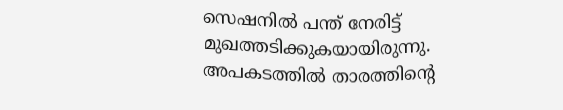സെഷനിൽ പന്ത് നേരിട്ട് മുഖത്തടിക്കുകയായിരുന്നു. അപകടത്തിൽ താരത്തിന്റെ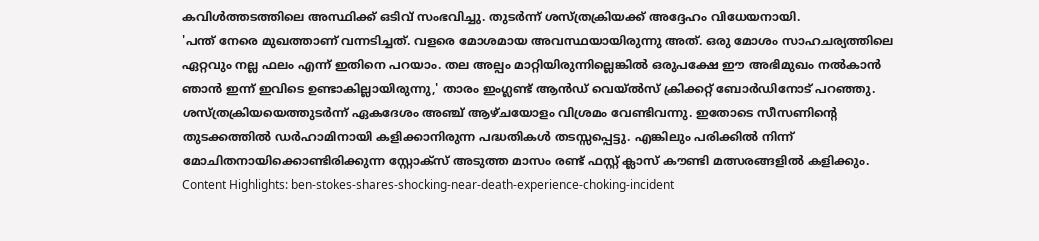കവിൾത്തടത്തിലെ അസ്ഥിക്ക് ഒടിവ് സംഭവിച്ചു. തുടർന്ന് ശസ്ത്രക്രിയക്ക് അദ്ദേഹം വിധേയനായി.
'പന്ത് നേരെ മുഖത്താണ് വന്നടിച്ചത്. വളരെ മോശമായ അവസ്ഥയായിരുന്നു അത്. ഒരു മോശം സാഹചര്യത്തിലെ ഏറ്റവും നല്ല ഫലം എന്ന് ഇതിനെ പറയാം. തല അല്പം മാറ്റിയിരുന്നില്ലെങ്കിൽ ഒരുപക്ഷേ ഈ അഭിമുഖം നൽകാൻ ഞാൻ ഇന്ന് ഇവിടെ ഉണ്ടാകില്ലായിരുന്നു,' താരം ഇംഗ്ലണ്ട് ആൻഡ് വെയ്ൽസ് ക്രിക്കറ്റ് ബോർഡിനോട് പറഞ്ഞു.
ശസ്ത്രക്രിയയെത്തുടർന്ന് ഏകദേശം അഞ്ച് ആഴ്ചയോളം വിശ്രമം വേണ്ടിവന്നു. ഇതോടെ സീസണിന്റെ തുടക്കത്തിൽ ഡർഹാമിനായി കളിക്കാനിരുന്ന പദ്ധതികൾ തടസ്സപ്പെട്ടു. എങ്കിലും പരിക്കിൽ നിന്ന് മോചിതനായിക്കൊണ്ടിരിക്കുന്ന സ്റ്റോക്സ് അടുത്ത മാസം രണ്ട് ഫസ്റ്റ് ക്ലാസ് കൗണ്ടി മത്സരങ്ങളിൽ കളിക്കും.
Content Highlights: ben-stokes-shares-shocking-near-death-experience-choking-incident